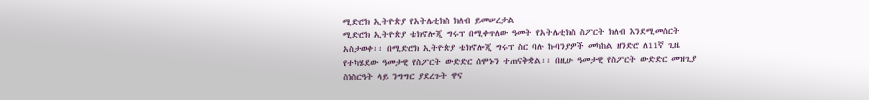ሚድሮክ ኢትዮጵያ የአትሌቲክስ ክለብ ይመሠረታል
ሚድሮክ ኢትዮጵያ ቴክኖሎጂ ግሩፕ በሚቀጥለው ዓመት የአትሌቲክስ ስፖርት ክለብ እንደሚመሰርት አስታወቀ፡፡ በሚድሮክ ኢትዮጵያ ቴክኖሎጂ ግሩፕ ስር ባሉ ኩባንያዎች መካከል ዘንድሮ ለ11ኛ ጊዜ የተካሄደው ዓመታዊ የስፖርት ውድድር ሰሞኑን ተጠናቅቋል፡፡ በዚሁ ዓመታዊ የስፖርት ውድድር መዝጊያ ስነስርዓት ላይ ንግግር ያደረጉት ዋና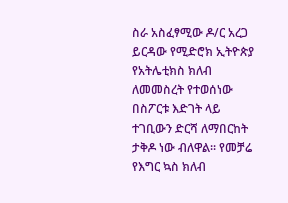ስራ አስፈፃሚው ዶ/ር አረጋ ይርዳው የሚድሮክ ኢትዮጵያ የአትሌቲክስ ክለብ ለመመስረት የተወሰነው በስፖርቱ እድገት ላይ ተገቢውን ድርሻ ለማበርከት ታቅዶ ነው ብለዋል፡፡ የመቻሬ የእግር ኳስ ክለብ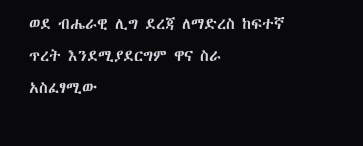ወደ ብሔራዊ ሊግ ደረጃ ለማድረስ ከፍተኛ ጥረት እንደሚያደርግም ዋና ስራ አስፈፃሚው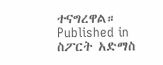ተናግረዋል።
Published in
ስፖርት አድማስ